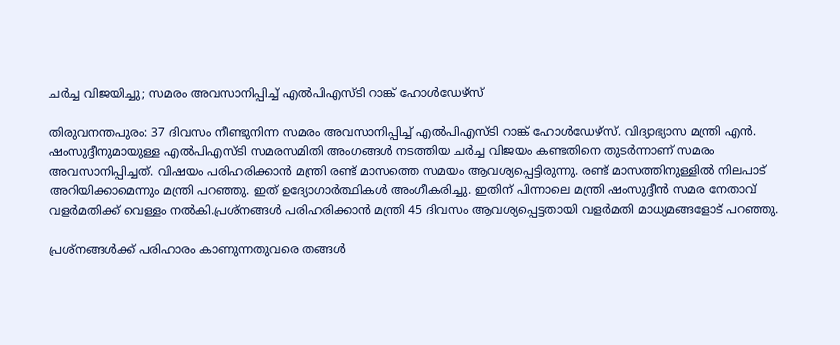ചര്‍ച്ച വിജയിച്ചു; സമരം അവസാനിപ്പിച്ച് എല്‍പിഎസ്ടി റാങ്ക് ഹോള്‍ഡേഴ്‌സ്

തിരുവനന്തപുരം: 37 ദിവസം നീണ്ടുനിന്ന സമരം അവസാനിപ്പിച്ച് എല്‍പിഎസ്ടി റാങ്ക് ഹോള്‍ഡേഴ്‌സ്. വിദ്യാഭ്യാസ മന്ത്രി എന്‍. ഷംസുദ്ദീനുമായുള്ള എല്‍പിഎസ്ടി സമരസമിതി അംഗങ്ങള്‍ നടത്തിയ ചര്‍ച്ച വിജയം കണ്ടതിനെ തു‌ടർന്നാണ് സമരം അവസാനിപ്പിച്ചത്. വിഷയം പരിഹരിക്കാന്‍ മന്ത്രി രണ്ട് മാസത്തെ സമയം ആവശ്യപ്പെട്ടിരുന്നു. രണ്ട് മാസത്തിനുള്ളില്‍ നിലപാട് അറിയിക്കാമെന്നും മന്ത്രി പറഞ്ഞു. ഇത് ഉദ്യോഗാര്‍ത്ഥികള്‍ അംഗീകരിച്ചു. ഇതിന് പിന്നാലെ മന്ത്രി ഷംസുദ്ദീന്‍ സമര നേതാവ് വളര്‍മതിക്ക് വെള്ളം നല്‍കി.പ്രശ്‌നങ്ങള്‍ പരിഹരിക്കാന്‍ മന്ത്രി 45 ദിവസം ആവശ്യപ്പെട്ടതായി വളര്‍മതി മാധ്യമങ്ങളോട് പറഞ്ഞു.

പ്രശ്‌നങ്ങള്‍ക്ക് പരിഹാരം കാണുന്നതുവരെ തങ്ങള്‍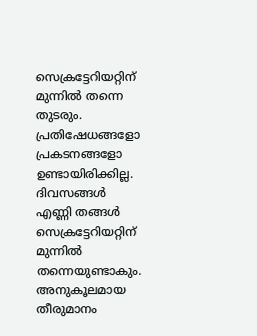സെക്രട്ടേറിയറ്റിന് മുന്നില്‍ തന്നെ തുടരും. പ്രതിഷേധങ്ങളോ പ്രകടനങ്ങളോ ഉണ്ടായിരിക്കില്ല. ദിവസങ്ങള്‍ എണ്ണി തങ്ങള്‍ സെക്രട്ടേറിയറ്റിന് മുന്നില്‍ തന്നെയുണ്ടാകും. അനുകൂലമായ തീരുമാനം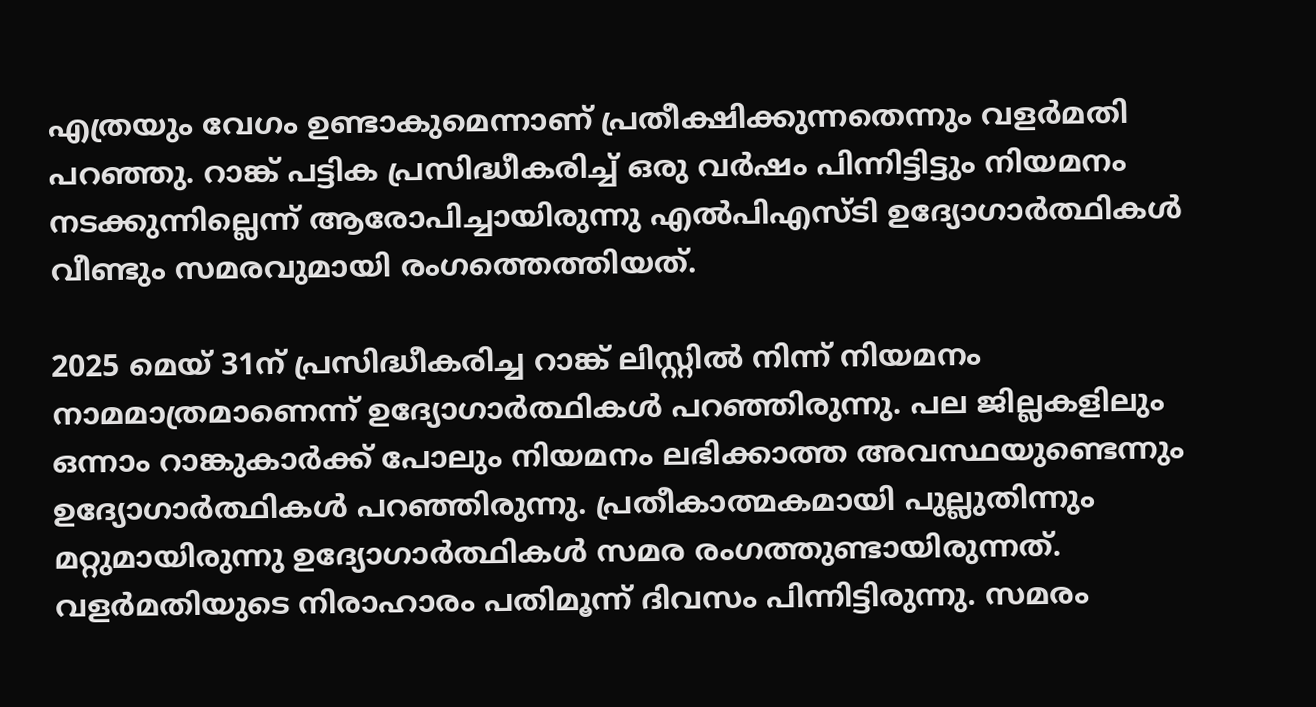എത്രയും വേഗം ഉണ്ടാകുമെന്നാണ് പ്രതീക്ഷിക്കുന്നതെന്നും വളര്‍മതി പറഞ്ഞു. റാങ്ക് പട്ടിക പ്രസിദ്ധീകരിച്ച് ഒരു വര്‍ഷം പിന്നിട്ടിട്ടും നിയമനം നടക്കുന്നില്ലെന്ന് ആരോപിച്ചായിരുന്നു എല്‍പിഎസ്ടി ഉദ്യോഗാര്‍ത്ഥികള്‍ വീണ്ടും സമരവുമായി രംഗത്തെത്തിയത്.

2025 മെയ് 31ന് പ്രസിദ്ധീകരിച്ച റാങ്ക് ലിസ്റ്റില്‍ നിന്ന് നിയമനം നാമമാത്രമാണെന്ന് ഉദ്യോഗാര്‍ത്ഥികള്‍ പറഞ്ഞിരുന്നു. പല ജില്ലകളിലും ഒന്നാം റാങ്കുകാര്‍ക്ക് പോലും നിയമനം ലഭിക്കാത്ത അവസ്ഥയുണ്ടെന്നും ഉദ്യോഗാര്‍ത്ഥികള്‍ പറഞ്ഞിരുന്നു. പ്രതീകാത്മകമായി പുല്ലുതിന്നും മറ്റുമായിരുന്നു ഉദ്യോഗാർത്ഥികൾ സമര രംഗത്തുണ്ടായിരുന്നത്. വളർമതിയുടെ നിരാഹാരം പതിമൂന്ന് ദിവസം പിന്നിട്ടിരുന്നു. സമരം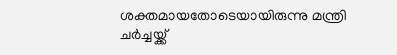ശക്തമായതോടെയായിരുന്നു മന്ത്രി ചർച്ചയ്ക്ക്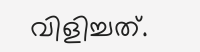വിളിച്ചത്.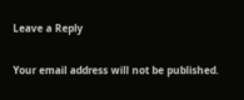Leave a Reply

Your email address will not be published.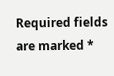Required fields are marked *